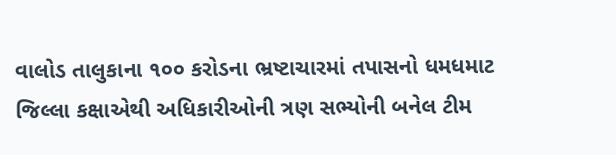વાલોડ તાલુકાના ૧૦૦ કરોડના ભ્રષ્ટાચારમાં તપાસનો ધમધમાટ
જિલ્લા કક્ષાએથી અધિકારીઓની ત્રણ સભ્યોની બનેલ ટીમ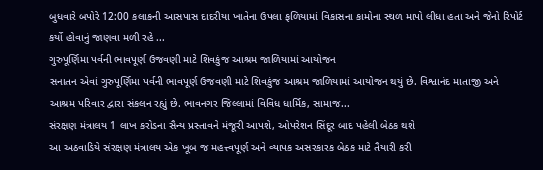બુધવારે બપોરે 12:00 કલાકની આસપાસ દાદરીયા ખાતેના ઉપલા ફળિયામાં વિકાસના કામોના સ્થળ માપો લીધા હતા અને જેનો રિપોર્ટ કર્યો હોવાનું જાણવા મળી રહે ...
ગુરુપૂર્ણિમા પર્વની ભાવપૂર્ણ ઉજવણી માટે શિવકુંજ આશ્રમ જાળિયામાં આયોજન
સનાતન એવાં ગુરુપૂર્ણિમા પર્વની ભાવપૂર્ણ ઉજવણી માટે શિવકુંજ આશ્રમ જાળિયામાં આયોજન થયું છે. વિશ્વાનંદ માતાજી અને આશ્રમ પરિવાર દ્વારા સંકલન રહ્યું છે. ભાવનગર જિલ્લામાં વિવિધ ધાર્મિક, સામાજ...
સંરક્ષણ મંત્રાલય 1 લાખ કરોડના સૈન્ય પ્રસ્તાવને મંજૂરી આપશે, ઓપરેશન સિંદૂર બાદ પહેલી બેઠક થશે
આ અઠવાડિયે સંરક્ષણ મંત્રાલય એક ખૂબ જ મહત્ત્વપૂર્ણ અને વ્યાપક અસરકારક બેઠક માટે તૈયારી કરી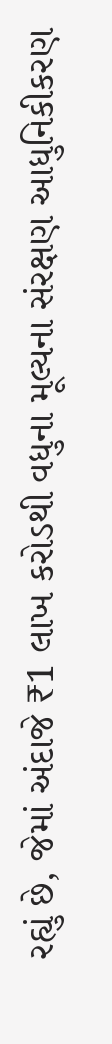રહ્યું છે, જેમાં અંદાજે ₹1 લાખ કરોડથી વધુના મૂલ્યના સંરક્ષણ આધુનિકીકરણ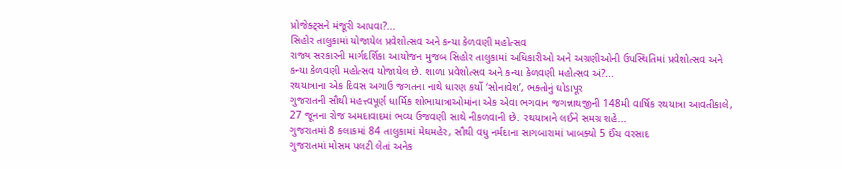પ્રોજેક્ટ્સને મંજૂરી આપવા?...
સિહોર તાલુકામાં યોજાયેલ પ્રવેશોત્સવ અને કન્યા કેળવણી મહોત્સવ
રાજ્ય સરકારની માર્ગદર્શિકા આયોજન મુજબ સિહોર તાલુકામાં અધિકારીઓ અને અગ્રણીઓની ઉપસ્થિતિમાં પ્રવેશોત્સવ અને કન્યા કેળવણી મહોત્સવ યોજાયેલ છે. શાળા પ્રવેશોત્સવ અને કન્યા કેળવણી મહોત્સવ અં?...
રથયાત્રાના એક દિવસ અગાઉ જગતના નાથે ધારણ કર્યો ‘સોનાવેશ’, ભક્તોનું ઘોડાપૂર
ગુજરાતની સૌથી મહત્ત્વપૂર્ણ ધાર્મિક શોભાયાત્રાઓમાંના એક એવા ભગવાન જગન્નાથજીની 148મી વાર્ષિક રથયાત્રા આવતીકાલે, 27 જૂનના રોજ અમદાવાદમાં ભવ્ય ઉજવણી સાથે નીકળવાની છે. રથયાત્રાને લઈને સમગ્ર શહે...
ગુજરાતમાં 8 કલાકમાં 84 તાલુકામાં મેઘમહેર, સૌથી વધુ નર્મદાના સાગબારામાં ખાબક્યો 5 ઈંચ વરસાદ
ગુજરાતમાં મોસમ પલટી લેતાં અનેક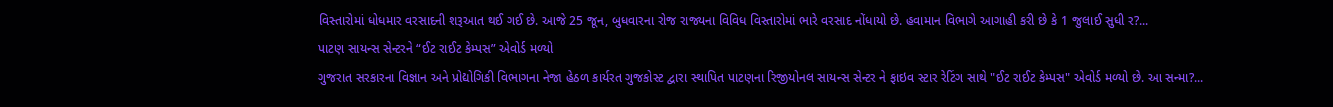વિસ્તારોમાં ધોધમાર વરસાદની શરૂઆત થઈ ગઈ છે. આજે 25 જૂન, બુધવારના રોજ રાજ્યના વિવિધ વિસ્તારોમાં ભારે વરસાદ નોંધાયો છે. હવામાન વિભાગે આગાહી કરી છે કે 1 જુલાઈ સુધી ર?...
પાટણ સાયન્સ સેન્ટરને “ઈટ રાઈટ કેમ્પસ” એવોર્ડ મળ્યો
ગુજરાત સરકારના વિજ્ઞાન અને પ્રોદ્યોગિકી વિભાગના નેજા હેઠળ કાર્યરત ગુજકોસ્ટ દ્વારા સ્થાપિત પાટણના રિજીયોનલ સાયન્સ સેન્ટર ને ફાઇવ સ્ટાર રેટિંગ સાથે "ઈટ રાઈટ કેમ્પસ" એવોર્ડ મળ્યો છે. આ સન્મા?...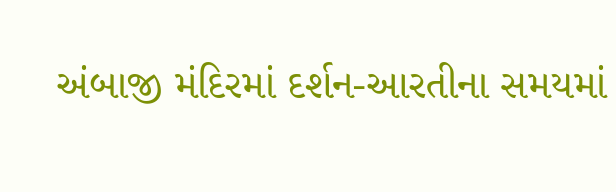અંબાજી મંદિરમાં દર્શન-આરતીના સમયમાં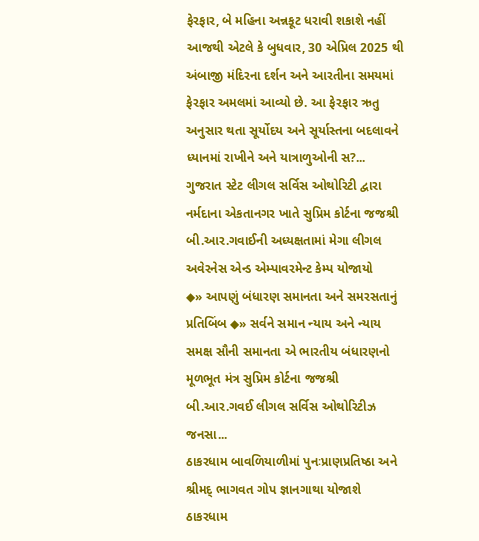ફેરફાર, બે મહિના અન્નકૂટ ધરાવી શકાશે નહીં
આજથી એટલે કે બુધવાર, 30 એપ્રિલ 2025 થી અંબાજી મંદિરના દર્શન અને આરતીના સમયમાં ફેરફાર અમલમાં આવ્યો છે. આ ફેરફાર ઋતુ અનુસાર થતા સૂર્યોદય અને સૂર્યાસ્તના બદલાવને ધ્યાનમાં રાખીને અને યાત્રાળુઓની સ?...
ગુજરાત સ્ટેટ લીગલ સર્વિસ ઓથોરિટી દ્વારા નર્મદાના એકતાનગર ખાતે સુપ્રિમ કોર્ટના જજશ્રી બી.આર.ગવાઈની અધ્યક્ષતામાં મેગા લીગલ અવેરનેસ એન્ડ એમ્પાવરમેન્ટ કેમ્પ યોજાયો
◆» આપણું બંધારણ સમાનતા અને સમરસતાનું પ્રતિબિંબ ◆» સર્વને સમાન ન્યાય અને ન્યાય સમક્ષ સૌની સમાનતા એ ભારતીય બંધારણનો મૂળભૂત મંત્ર સુપ્રિમ કોર્ટના જજશ્રી બી.આર.ગવઈ લીગલ સર્વિસ ઓથોરિટીઝ જનસા...
ઠાકરધામ બાવળિયાળીમાં પુનઃપ્રાણપ્રતિષ્ઠા અને શ્રીમદ્ ભાગવત ગોપ જ્ઞાનગાથા યોજાશે
ઠાકરધામ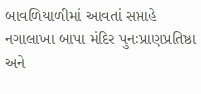બાવળિયાળીમાં આવતાં સપ્તાહે નગાલાખા બાપા મંદિર પુનઃપ્રાણપ્રતિષ્ઠા અને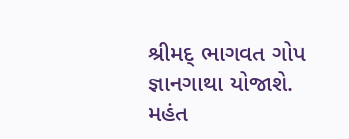શ્રીમદ્ ભાગવત ગોપ જ્ઞાનગાથા યોજાશે. મહંત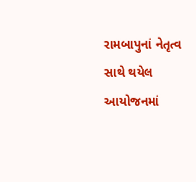રામબાપુનાં નેતૃત્વ સાથે થયેલ આયોજનમાં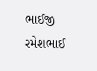ભાઈજી રમેશભાઈ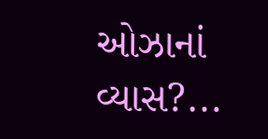ઓઝાનાં વ્યાસ?...